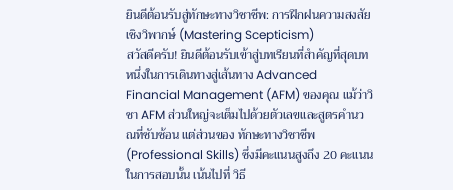ยินดีต้อนรับสู่ทักษะทางวิชาชีพ: การฝึกฝนความสงสัยเชิงวิพากษ์ (Mastering Scepticism)
สวัสดีครับ! ยินดีต้อนรับเข้าสู่บทเรียนที่สำคัญที่สุดบทหนึ่งในการเดินทางสู่เส้นทาง Advanced Financial Management (AFM) ของคุณ แม้ว่าวิชา AFM ส่วนใหญ่จะเต็มไปด้วยตัวเลขและสูตรคำนวณที่ซับซ้อน แต่ส่วนของ ทักษะทางวิชาชีพ (Professional Skills) ซึ่งมีคะแนนสูงถึง 20 คะแนนในการสอบนั้น เน้นไปที่ วิธี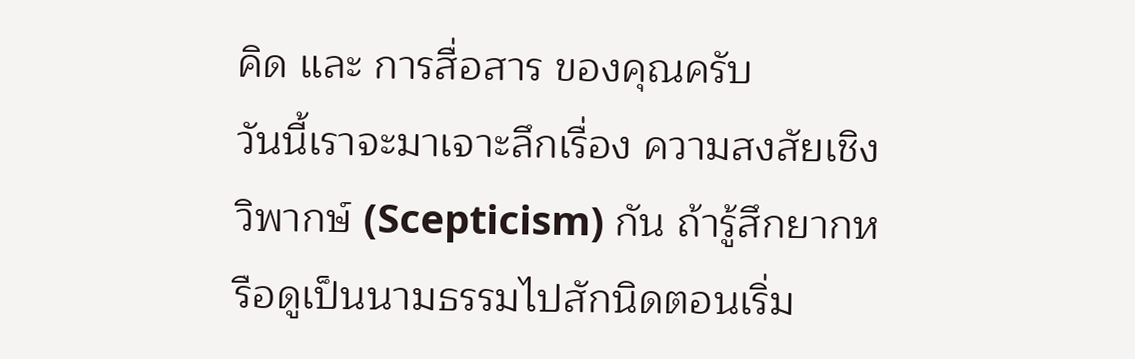คิด และ การสื่อสาร ของคุณครับ
วันนี้เราจะมาเจาะลึกเรื่อง ความสงสัยเชิงวิพากษ์ (Scepticism) กัน ถ้ารู้สึกยากหรือดูเป็นนามธรรมไปสักนิดตอนเริ่ม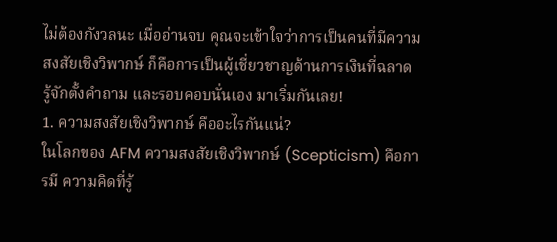ไม่ต้องกังวลนะ เมื่ออ่านจบ คุณจะเข้าใจว่าการเป็นคนที่มีความสงสัยเชิงวิพากษ์ ก็คือการเป็นผู้เชี่ยวชาญด้านการเงินที่ฉลาด รู้จักตั้งคำถาม และรอบคอบนั่นเอง มาเริ่มกันเลย!
1. ความสงสัยเชิงวิพากษ์ คืออะไรกันแน่?
ในโลกของ AFM ความสงสัยเชิงวิพากษ์ (Scepticism) คือการมี ความคิดที่รู้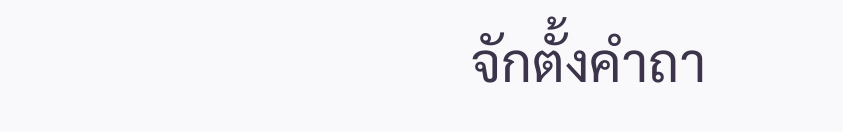จักตั้งคำถา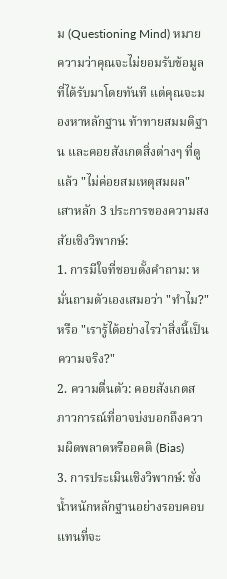ม (Questioning Mind) หมายความว่าคุณจะไม่ยอมรับข้อมูลที่ได้รับมาโดยทันที แต่คุณจะมองหาหลักฐาน ท้าทายสมมติฐาน และคอยสังเกตสิ่งต่างๆ ที่ดูแล้ว "ไม่ค่อยสมเหตุสมผล"
เสาหลัก 3 ประการของความสงสัยเชิงวิพากษ์:
1. การมีใจที่ชอบตั้งคำถาม: หมั่นถามตัวเองเสมอว่า "ทำไม?" หรือ "เรารู้ได้อย่างไรว่าสิ่งนี้เป็นความจริง?"
2. ความตื่นตัว: คอยสังเกตสภาวการณ์ที่อาจบ่งบอกถึงความผิดพลาดหรืออคติ (Bias)
3. การประเมินเชิงวิพากษ์: ชั่งน้ำหนักหลักฐานอย่างรอบคอบ แทนที่จะ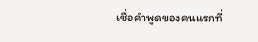เชื่อคำพูดของคนแรกที่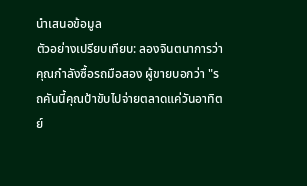นำเสนอข้อมูล
ตัวอย่างเปรียบเทียบ: ลองจินตนาการว่าคุณกำลังซื้อรถมือสอง ผู้ขายบอกว่า "รถคันนี้คุณป้าขับไปจ่ายตลาดแค่วันอาทิตย์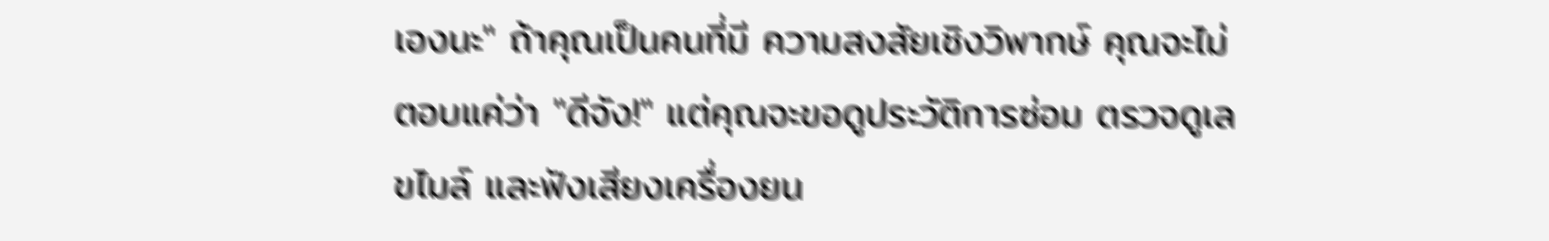เองนะ" ถ้าคุณเป็นคนที่มี ความสงสัยเชิงวิพากษ์ คุณจะไม่ตอบแค่ว่า "ดีจัง!" แต่คุณจะขอดูประวัติการซ่อม ตรวจดูเลขไมล์ และฟังเสียงเครื่องยน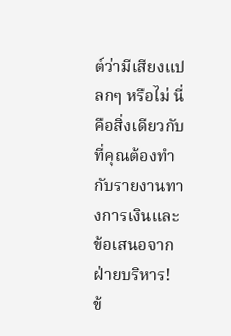ต์ว่ามีเสียงแปลกๆ หรือไม่ นี่คือสิ่งเดียวกับที่คุณต้องทำกับรายงานทางการเงินและข้อเสนอจากฝ่ายบริหาร!
ข้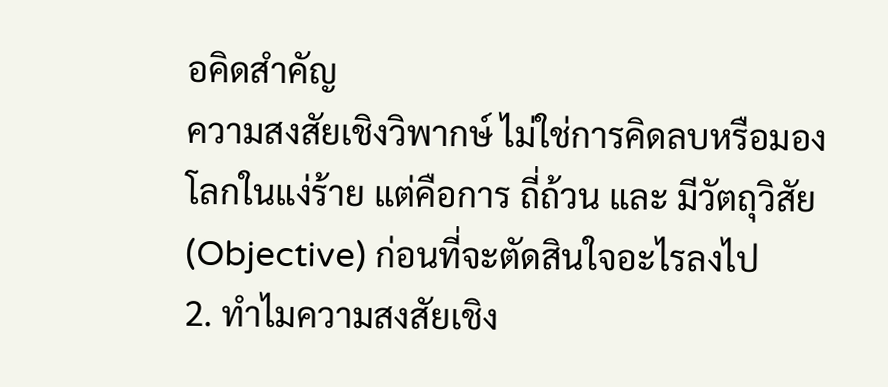อคิดสำคัญ
ความสงสัยเชิงวิพากษ์ ไม่ใช่การคิดลบหรือมองโลกในแง่ร้าย แต่คือการ ถี่ถ้วน และ มีวัตถุวิสัย (Objective) ก่อนที่จะตัดสินใจอะไรลงไป
2. ทำไมความสงสัยเชิง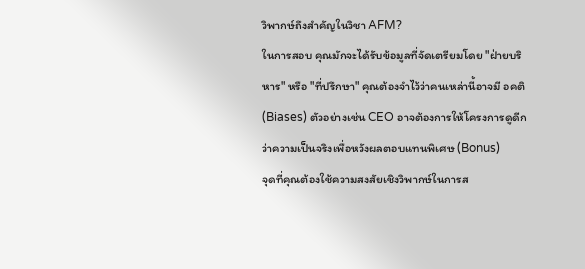วิพากษ์ถึงสำคัญในวิชา AFM?
ในการสอบ คุณมักจะได้รับข้อมูลที่จัดเตรียมโดย "ฝ่ายบริหาร" หรือ "ที่ปรึกษา" คุณต้องจำไว้ว่าคนเหล่านี้อาจมี อคติ (Biases) ตัวอย่างเช่น CEO อาจต้องการให้โครงการดูดีกว่าความเป็นจริงเพื่อหวังผลตอบแทนพิเศษ (Bonus)
จุดที่คุณต้องใช้ความสงสัยเชิงวิพากษ์ในการส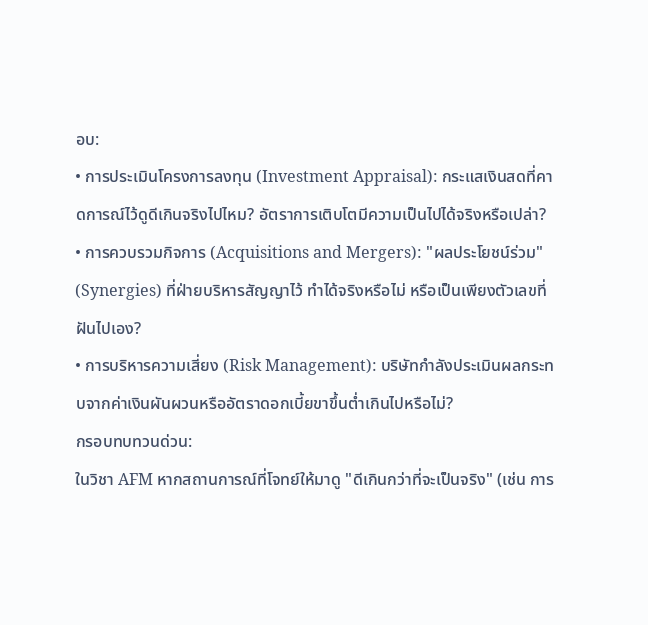อบ:
• การประเมินโครงการลงทุน (Investment Appraisal): กระแสเงินสดที่คาดการณ์ไว้ดูดีเกินจริงไปไหม? อัตราการเติบโตมีความเป็นไปได้จริงหรือเปล่า?
• การควบรวมกิจการ (Acquisitions and Mergers): "ผลประโยชน์ร่วม" (Synergies) ที่ฝ่ายบริหารสัญญาไว้ ทำได้จริงหรือไม่ หรือเป็นเพียงตัวเลขที่ฝันไปเอง?
• การบริหารความเสี่ยง (Risk Management): บริษัทกำลังประเมินผลกระทบจากค่าเงินผันผวนหรืออัตราดอกเบี้ยขาขึ้นต่ำเกินไปหรือไม่?
กรอบทบทวนด่วน:
ในวิชา AFM หากสถานการณ์ที่โจทย์ให้มาดู "ดีเกินกว่าที่จะเป็นจริง" (เช่น การ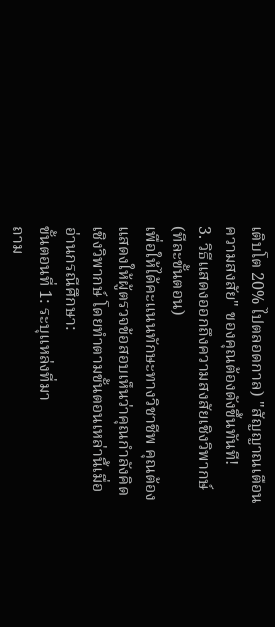เติบโต 20% ไปตลอดกาล) "สัญญาณเตือนความสงสัย" ของคุณต้องดังขึ้นทันที!
3. วิธีแสดงออกถึงความสงสัยเชิงวิพากษ์ (ทีละขั้นตอน)
เพื่อให้ได้คะแนนทักษะทางวิชาชีพ คุณต้องแสดงให้ผู้ตรวจข้อสอบเห็นว่าคุณกำลังคิดเชิงวิพากษ์ โดยทำตามขั้นตอนเหล่านี้เมื่ออ่านกรณีศึกษา:
ขั้นตอนที่ 1: ระบุแหล่งที่มา
ถาม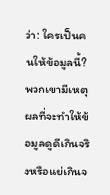ว่า: ใครเป็นคนให้ข้อมูลนี้? พวกเขามีเหตุผลที่จะทำให้ข้อมูลดูดีเกินจริงหรือแย่เกินจ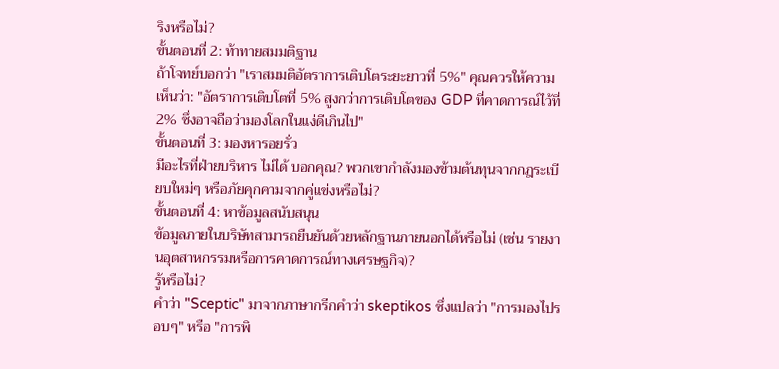ริงหรือไม่?
ขั้นตอนที่ 2: ท้าทายสมมติฐาน
ถ้าโจทย์บอกว่า "เราสมมติอัตราการเติบโตระยะยาวที่ 5%" คุณควรให้ความเห็นว่า: "อัตราการเติบโตที่ 5% สูงกว่าการเติบโตของ GDP ที่คาดการณ์ไว้ที่ 2% ซึ่งอาจถือว่ามองโลกในแง่ดีเกินไป"
ขั้นตอนที่ 3: มองหารอยรั่ว
มีอะไรที่ฝ่ายบริหาร ไม่ได้ บอกคุณ? พวกเขากำลังมองข้ามต้นทุนจากกฎระเบียบใหม่ๆ หรือภัยคุกคามจากคู่แข่งหรือไม่?
ขั้นตอนที่ 4: หาข้อมูลสนับสนุน
ข้อมูลภายในบริษัทสามารถยืนยันด้วยหลักฐานภายนอกได้หรือไม่ (เช่น รายงานอุตสาหกรรมหรือการคาดการณ์ทางเศรษฐกิจ)?
รู้หรือไม่?
คำว่า "Sceptic" มาจากภาษากรีกคำว่า skeptikos ซึ่งแปลว่า "การมองไปรอบๆ" หรือ "การพิ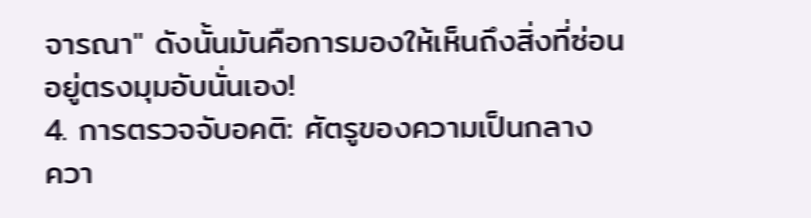จารณา" ดังนั้นมันคือการมองให้เห็นถึงสิ่งที่ซ่อนอยู่ตรงมุมอับนั่นเอง!
4. การตรวจจับอคติ: ศัตรูของความเป็นกลาง
ควา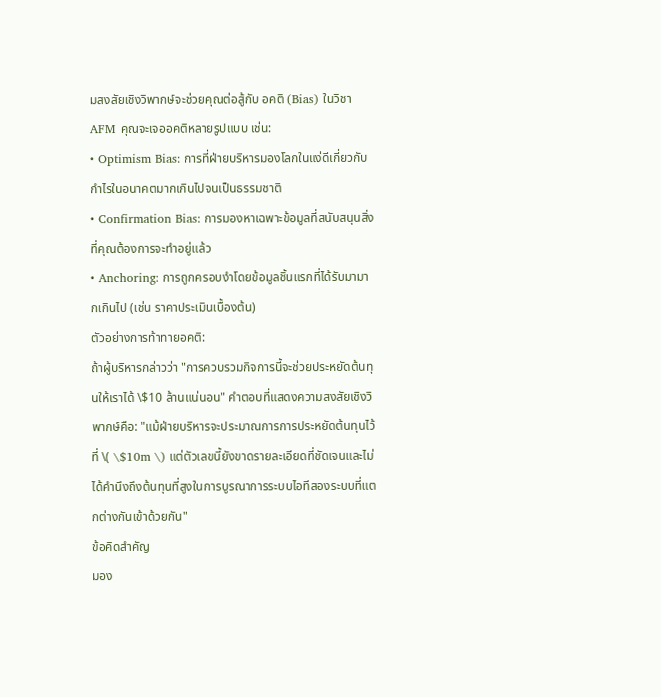มสงสัยเชิงวิพากษ์จะช่วยคุณต่อสู้กับ อคติ (Bias) ในวิชา AFM คุณจะเจออคติหลายรูปแบบ เช่น:
• Optimism Bias: การที่ฝ่ายบริหารมองโลกในแง่ดีเกี่ยวกับกำไรในอนาคตมากเกินไปจนเป็นธรรมชาติ
• Confirmation Bias: การมองหาเฉพาะข้อมูลที่สนับสนุนสิ่งที่คุณต้องการจะทำอยู่แล้ว
• Anchoring: การถูกครอบงำโดยข้อมูลชิ้นแรกที่ได้รับมามากเกินไป (เช่น ราคาประเมินเบื้องต้น)
ตัวอย่างการท้าทายอคติ:
ถ้าผู้บริหารกล่าวว่า "การควบรวมกิจการนี้จะช่วยประหยัดต้นทุนให้เราได้ \$10 ล้านแน่นอน" คำตอบที่แสดงความสงสัยเชิงวิพากษ์คือ: "แม้ฝ่ายบริหารจะประมาณการการประหยัดต้นทุนไว้ที่ \( \$10m \) แต่ตัวเลขนี้ยังขาดรายละเอียดที่ชัดเจนและไม่ได้คำนึงถึงต้นทุนที่สูงในการบูรณาการระบบไอทีสองระบบที่แตกต่างกันเข้าด้วยกัน"
ข้อคิดสำคัญ
มอง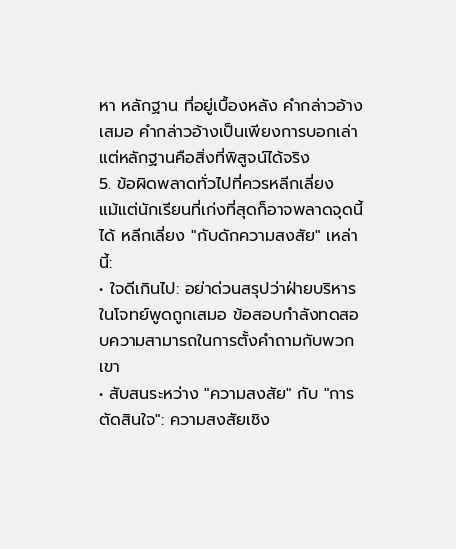หา หลักฐาน ที่อยู่เบื้องหลัง คำกล่าวอ้าง เสมอ คำกล่าวอ้างเป็นเพียงการบอกเล่า แต่หลักฐานคือสิ่งที่พิสูจน์ได้จริง
5. ข้อผิดพลาดทั่วไปที่ควรหลีกเลี่ยง
แม้แต่นักเรียนที่เก่งที่สุดก็อาจพลาดจุดนี้ได้ หลีกเลี่ยง "กับดักความสงสัย" เหล่านี้:
• ใจดีเกินไป: อย่าด่วนสรุปว่าฝ่ายบริหารในโจทย์พูดถูกเสมอ ข้อสอบกำลังทดสอบความสามารถในการตั้งคำถามกับพวกเขา
• สับสนระหว่าง "ความสงสัย" กับ "การตัดสินใจ": ความสงสัยเชิง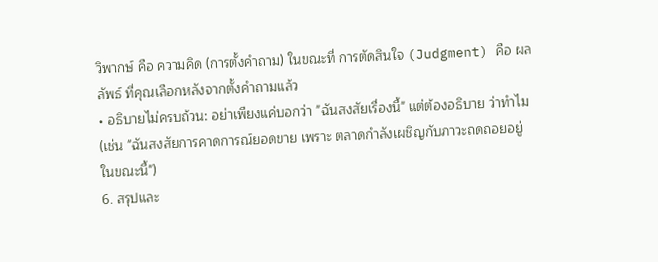วิพากษ์ คือ ความคิด (การตั้งคำถาม) ในขณะที่ การตัดสินใจ (Judgment) คือ ผลลัพธ์ ที่คุณเลือกหลังจากตั้งคำถามแล้ว
• อธิบายไม่ครบถ้วน: อย่าเพียงแค่บอกว่า "ฉันสงสัยเรื่องนี้" แต่ต้องอธิบาย ว่าทำไม (เช่น "ฉันสงสัยการคาดการณ์ยอดขาย เพราะ ตลาดกำลังเผชิญกับภาวะถดถอยอยู่ในขณะนี้")
6. สรุปและ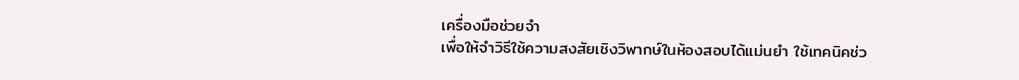เครื่องมือช่วยจำ
เพื่อให้จำวิธีใช้ความสงสัยเชิงวิพากษ์ในห้องสอบได้แม่นยำ ใช้เทคนิคช่ว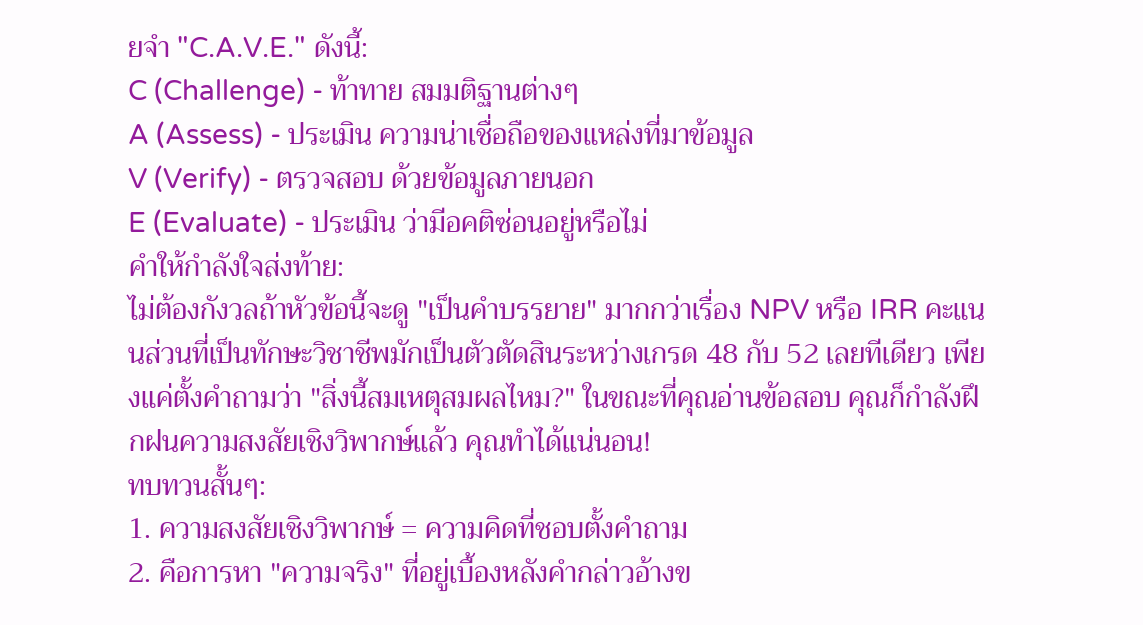ยจำ "C.A.V.E." ดังนี้:
C (Challenge) - ท้าทาย สมมติฐานต่างๆ
A (Assess) - ประเมิน ความน่าเชื่อถือของแหล่งที่มาข้อมูล
V (Verify) - ตรวจสอบ ด้วยข้อมูลภายนอก
E (Evaluate) - ประเมิน ว่ามีอคติซ่อนอยู่หรือไม่
คำให้กำลังใจส่งท้าย:
ไม่ต้องกังวลถ้าหัวข้อนี้จะดู "เป็นคำบรรยาย" มากกว่าเรื่อง NPV หรือ IRR คะแนนส่วนที่เป็นทักษะวิชาชีพมักเป็นตัวตัดสินระหว่างเกรด 48 กับ 52 เลยทีเดียว เพียงแค่ตั้งคำถามว่า "สิ่งนี้สมเหตุสมผลไหม?" ในขณะที่คุณอ่านข้อสอบ คุณก็กำลังฝึกฝนความสงสัยเชิงวิพากษ์แล้ว คุณทำได้แน่นอน!
ทบทวนสั้นๆ:
1. ความสงสัยเชิงวิพากษ์ = ความคิดที่ชอบตั้งคำถาม
2. คือการหา "ความจริง" ที่อยู่เบื้องหลังคำกล่าวอ้างข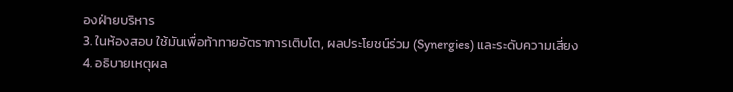องฝ่ายบริหาร
3. ในห้องสอบ ใช้มันเพื่อท้าทายอัตราการเติบโต, ผลประโยชน์ร่วม (Synergies) และระดับความเสี่ยง
4. อธิบายเหตุผล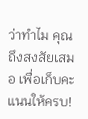ว่าทำไม คุณถึงสงสัยเสมอ เพื่อเก็บคะแนนให้ครบ!